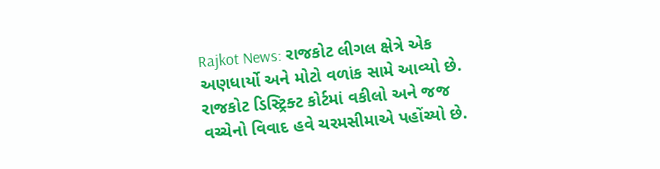Rajkot News: રાજકોટ લીગલ ક્ષેત્રે એક અણધાર્યો અને મોટો વળાંક સામે આવ્યો છે. રાજકોટ ડિસ્ટ્રિક્ટ કોર્ટમાં વકીલો અને જજ વચ્ચેનો વિવાદ હવે ચરમસીમાએ પહોંચ્યો છે.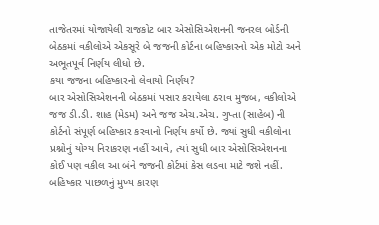તાજેતરમાં યોજાયેલી રાજકોટ બાર એસોસિએશનની જનરલ બોર્ડની બેઠકમાં વકીલોએ એકસૂરે બે જજની કોર્ટના બહિષ્કારનો એક મોટો અને અભૂતપૂર્વ નિર્ણય લીધો છે.
કયા જજના બહિષ્કારનો લેવાયો નિર્ણય?
બાર એસોસિએશનની બેઠકમાં પસાર કરાયેલા ઠરાવ મુજબ, વકીલોએ જજ ડી.ડી. શાહ (મેડમ) અને જજ એચ.એચ. ગુપ્તા (સાહેબ) ની કોર્ટનો સંપૂર્ણ બહિષ્કાર કરવાનો નિર્ણય કર્યો છે. જ્યાં સુધી વકીલોના પ્રશ્નોનું યોગ્ય નિરાકરણ નહીં આવે, ત્યાં સુધી બાર એસોસિએશનના કોઈ પણ વકીલ આ બંને જજની કોર્ટમાં કેસ લડવા માટે જશે નહીં.
બહિષ્કાર પાછળનું મુખ્ય કારણ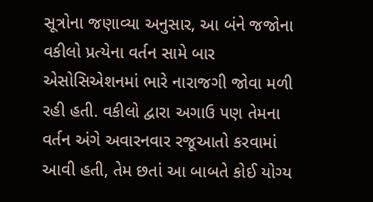સૂત્રોના જણાવ્યા અનુસાર, આ બંને જજોના વકીલો પ્રત્યેના વર્તન સામે બાર એસોસિએશનમાં ભારે નારાજગી જોવા મળી રહી હતી. વકીલો દ્વારા અગાઉ પણ તેમના વર્તન અંગે અવારનવાર રજૂઆતો કરવામાં આવી હતી, તેમ છતાં આ બાબતે કોઈ યોગ્ય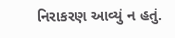નિરાકરણ આવ્યું ન હતું.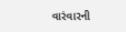વારંવારની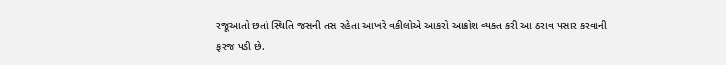રજૂઆતો છતાં સ્થિતિ જસની તસ રહેતા આખરે વકીલોએ આકરો આક્રોશ વ્યક્ત કરી આ ઠરાવ પસાર કરવાની ફરજ પડી છે.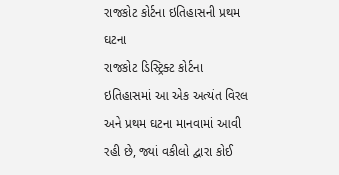રાજકોટ કોર્ટના ઇતિહાસની પ્રથમ ઘટના
રાજકોટ ડિસ્ટ્રિક્ટ કોર્ટના ઇતિહાસમાં આ એક અત્યંત વિરલ અને પ્રથમ ઘટના માનવામાં આવી રહી છે, જ્યાં વકીલો દ્વારા કોઈ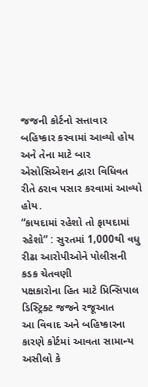જજની કોર્ટનો સત્તાવાર બહિષ્કાર કરવામાં આવ્યો હોય અને તેના માટે બાર એસોસિએશન દ્વારા વિધિવત રીતે ઠરાવ પસાર કરવામાં આવ્યો હોય.
“કાયદામાં રહેશો તો ફાયદામાં રહેશો” : સુરતમાં 1,000થી વધુ રીઢા આરોપીઓને પોલીસની કડક ચેતવણી
પક્ષકારોના હિત માટે પ્રિન્સિપાલ ડિસ્ટ્રિક્ટ જજને રજૂઆત
આ વિવાદ અને બહિષ્કારના કારણે કોર્ટમાં આવતા સામાન્ય અસીલો કે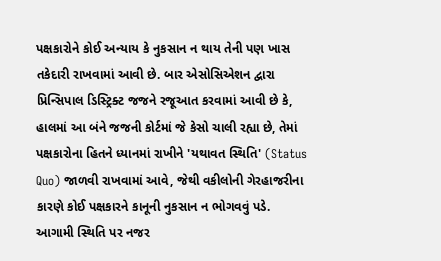પક્ષકારોને કોઈ અન્યાય કે નુકસાન ન થાય તેની પણ ખાસ તકેદારી રાખવામાં આવી છે. બાર એસોસિએશન દ્વારા પ્રિન્સિપાલ ડિસ્ટ્રિક્ટ જજને રજૂઆત કરવામાં આવી છે કે, હાલમાં આ બંને જજની કોર્ટમાં જે કેસો ચાલી રહ્યા છે, તેમાં પક્ષકારોના હિતને ધ્યાનમાં રાખીને 'યથાવત સ્થિતિ' (Status Quo) જાળવી રાખવામાં આવે, જેથી વકીલોની ગેરહાજરીના કારણે કોઈ પક્ષકારને કાનૂની નુકસાન ન ભોગવવું પડે.
આગામી સ્થિતિ પર નજર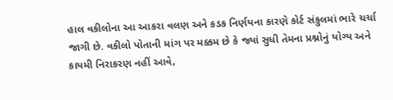હાલ વકીલોના આ આકરા વલણ અને કડક નિર્ણયના કારણે કોર્ટ સંકુલમાં ભારે ચર્ચા જાગી છે. વકીલો પોતાની માંગ પર મક્કમ છે કે જ્યાં સુધી તેમના પ્રશ્નોનું યોગ્ય અને કાયમી નિરાકરણ નહીં આવે,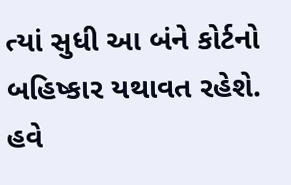ત્યાં સુધી આ બંને કોર્ટનો બહિષ્કાર યથાવત રહેશે. હવે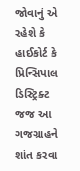જોવાનું એ રહેશે કે હાઈકોર્ટ કે પ્રિન્સિપાલ ડિસ્ટ્રિક્ટ જજ આ ગજગ્રાહને શાંત કરવા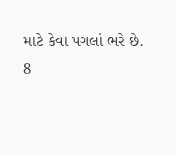માટે કેવા પગલાં ભરે છે.
8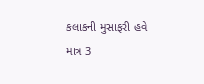કલાકની મુસાફરી હવે માત્ર 3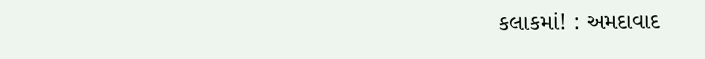કલાકમાં! : અમદાવાદ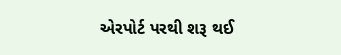એરપોર્ટ પરથી શરૂ થઈ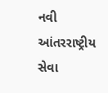નવી આંતરરાષ્ટ્રીય સેવા